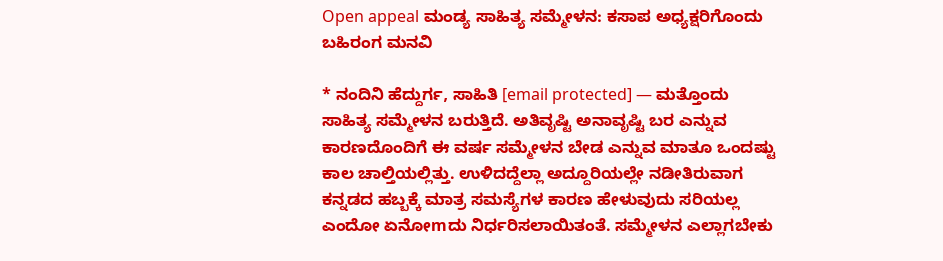Open appeal ಮಂಡ್ಯ ಸಾಹಿತ್ಯ ಸಮ್ಮೇಳನ: ಕಸಾಪ ಅಧ್ಯಕ್ಷರಿಗೊಂದು ಬಹಿರಂಗ ಮನವಿ

* ನಂದಿನಿ ಹೆದ್ದುರ್ಗ, ಸಾಹಿತಿ [email protected] — ಮತ್ತೊಂದು ಸಾಹಿತ್ಯ ಸಮ್ಮೇಳನ ಬರುತ್ತಿದೆ. ಅತಿವೃಷ್ಟಿ ಅನಾವೃಷ್ಟಿ ಬರ ಎನ್ನುವ ಕಾರಣದೊಂದಿಗೆ ಈ ವರ್ಷ ಸಮ್ಮೇಳನ ಬೇಡ ಎನ್ನುವ ಮಾತೂ ಒಂದಷ್ಟು ಕಾಲ ಚಾಲ್ತಿಯಲ್ಲಿತ್ತು. ಉಳಿದದ್ದೆಲ್ಲಾ ಅದ್ದೂರಿಯಲ್ಲೇ ನಡೀತಿರುವಾಗ ಕನ್ನಡದ ಹಬ್ಬಕ್ಕೆ ಮಾತ್ರ ಸಮಸ್ಯೆಗಳ ಕಾರಣ ಹೇಳುವುದು ಸರಿಯಲ್ಲ ಎಂದೋ ಏನೋmದು ನಿರ್ಧರಿಸಲಾಯಿತಂತೆ. ಸಮ್ಮೇಳನ ಎಲ್ಲಾಗಬೇಕು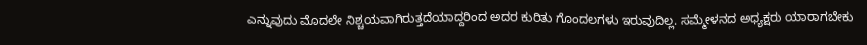ಎನ್ನುವುದು ಮೊದಲೇ‌ ನಿಶ್ಚಯವಾಗಿರುತ್ತದೆಯಾದ್ದರಿಂದ ಅದರ ಕುರಿತು ಗೊಂದಲಗಳು ಇರುವುದಿಲ್ಲ. ಸಮ್ಮೇಳನದ ಅಧ್ಯಕ್ಷರು ಯಾರಾಗಬೇಕು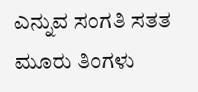ಎನ್ನುವ ಸಂಗತಿ ಸತತ ಮೂರು ತಿಂಗಳು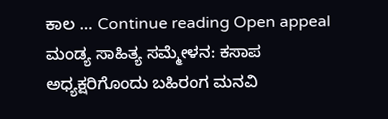ಕಾಲ … Continue reading Open appeal ಮಂಡ್ಯ ಸಾಹಿತ್ಯ ಸಮ್ಮೇಳನ: ಕಸಾಪ ಅಧ್ಯಕ್ಷರಿಗೊಂದು ಬಹಿರಂಗ ಮನವಿ